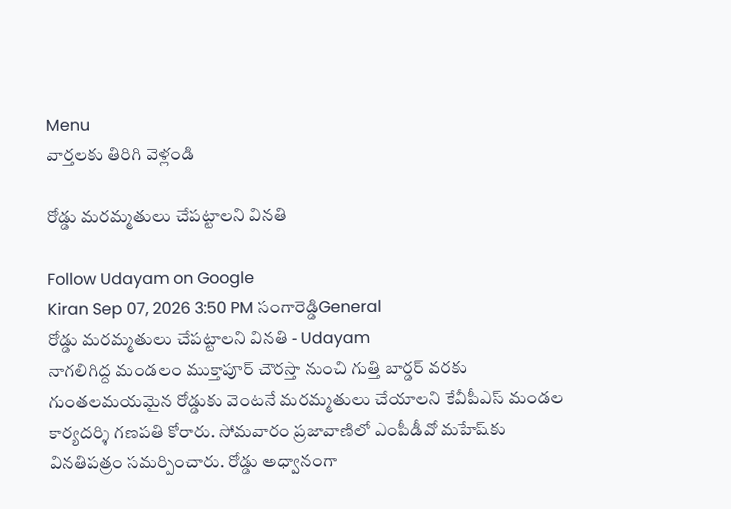Menu
వార్తలకు తిరిగి వెళ్లండి

రోడ్డు మరమ్మతులు చేపట్టాలని వినతి

Follow Udayam on Google
Kiran Sep 07, 2026 3:50 PM సంగారెడ్డిGeneral
రోడ్డు మరమ్మతులు చేపట్టాలని వినతి - Udayam
నాగలిగిద్ద మండలం ముక్తాపూర్ చౌరస్తా నుంచి గుత్తి బార్డర్ వరకు గుంతలమయమైన రోడ్డుకు వెంటనే మరమ్మతులు చేయాలని కేవీపీఎస్ మండల కార్యదర్శి గణపతి కోరారు. సోమవారం ప్రజావాణిలో ఎంపీడీవో మహేష్‌కు వినతిపత్రం సమర్పించారు. రోడ్డు అధ్వానంగా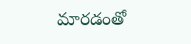మారడంతో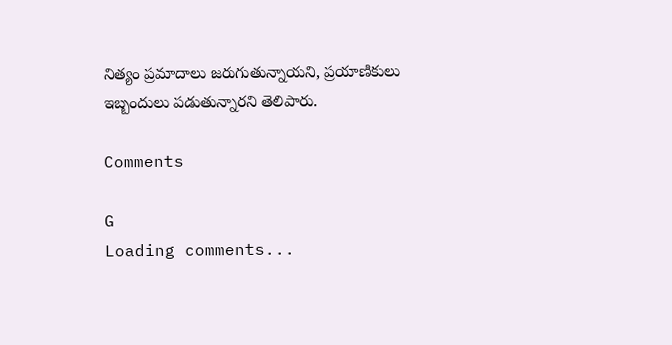నిత్యం ప్రమాదాలు జరుగుతున్నాయని, ప్రయాణికులు ఇబ్బందులు పడుతున్నారని తెలిపారు.

Comments

G
Loading comments...